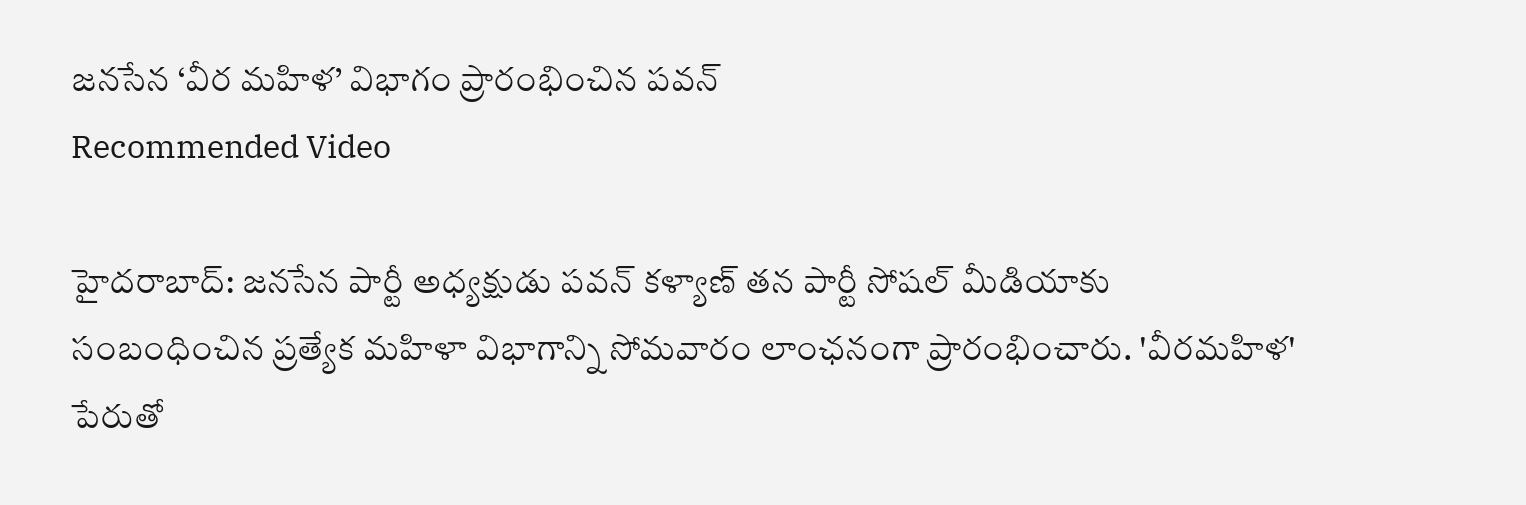జనసేన ‘వీర మహిళ’ విభాగం ప్రారంభించిన పవన్
Recommended Video

హైదరాబాద్: జనసేన పార్టీ అధ్యక్షుడు పవన్ కళ్యాణ్ తన పార్టీ సోషల్ మీడియాకు సంబంధించిన ప్రత్యేక మహిళా విభాగాన్ని సోమవారం లాంఛనంగా ప్రారంభించారు. 'వీరమహిళ' పేరుతో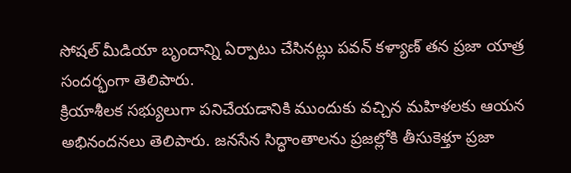సోషల్ మీడియా బృందాన్ని ఏర్పాటు చేసినట్లు పవన్ కళ్యాణ్ తన ప్రజా యాత్ర సందర్భంగా తెలిపారు.
క్రియాశీలక సభ్యులుగా పనిచేయడానికి ముందుకు వచ్చిన మహిళలకు ఆయన అభినందనలు తెలిపారు. జనసేన సిద్ధాంతాలను ప్రజల్లోకి తీసుకెళ్తూ ప్రజా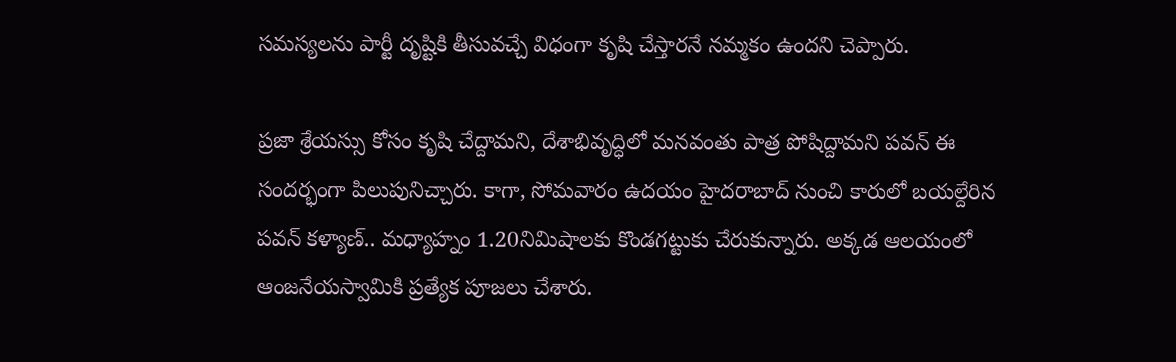సమస్యలను పార్టీ దృష్టికి తీసువచ్చే విధంగా కృషి చేస్తారనే నమ్మకం ఉందని చెప్పారు.

ప్రజా శ్రేయస్సు కోసం కృషి చేద్దామని, దేశాభివృద్ధిలో మనవంతు పాత్ర పోషిద్దామని పవన్ ఈ సందర్భంగా పిలుపునిచ్చారు. కాగా, సోమవారం ఉదయం హైదరాబాద్ నుంచి కారులో బయల్దేరిన పవన్ కళ్యాణ్.. మధ్యాహ్నం 1.20నిమిషాలకు కొండగట్టుకు చేరుకున్నారు. అక్కడ ఆలయంలో ఆంజనేయస్వామికి ప్రత్యేక పూజలు చేశారు.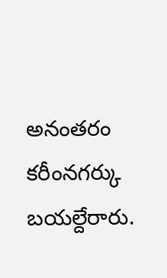అనంతరం కరీంనగర్కు బయల్దేరారు.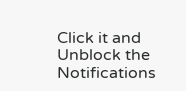Click it and Unblock the Notifications